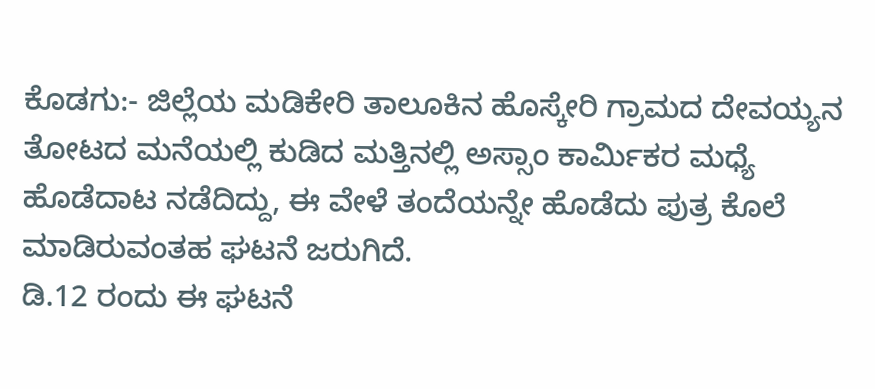ಕೊಡಗು:- ಜಿಲ್ಲೆಯ ಮಡಿಕೇರಿ ತಾಲೂಕಿನ ಹೊಸ್ಕೇರಿ ಗ್ರಾಮದ ದೇವಯ್ಯನ ತೋಟದ ಮನೆಯಲ್ಲಿ ಕುಡಿದ ಮತ್ತಿನಲ್ಲಿ ಅಸ್ಸಾಂ ಕಾರ್ಮಿಕರ ಮಧ್ಯೆ ಹೊಡೆದಾಟ ನಡೆದಿದ್ದು, ಈ ವೇಳೆ ತಂದೆಯನ್ನೇ ಹೊಡೆದು ಪುತ್ರ ಕೊಲೆ ಮಾಡಿರುವಂತಹ ಘಟನೆ ಜರುಗಿದೆ.
ಡಿ.12 ರಂದು ಈ ಘಟನೆ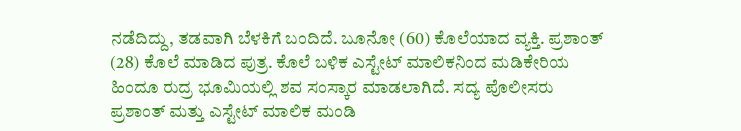ನಡೆದಿದ್ದು, ತಡವಾಗಿ ಬೆಳಕಿಗೆ ಬಂದಿದೆ. ಬೂನೋ (60) ಕೊಲೆಯಾದ ವ್ಯಕ್ತಿ. ಪ್ರಶಾಂತ್ (28) ಕೊಲೆ ಮಾಡಿದ ಪುತ್ರ. ಕೊಲೆ ಬಳಿಕ ಎಸ್ಟೇಟ್ ಮಾಲಿಕನಿಂದ ಮಡಿಕೇರಿಯ ಹಿಂದೂ ರುದ್ರ ಭೂಮಿಯಲ್ಲಿ ಶವ ಸಂಸ್ಕಾರ ಮಾಡಲಾಗಿದೆ. ಸದ್ಯ ಪೊಲೀಸರು ಪ್ರಶಾಂತ್ ಮತ್ತು ಎಸ್ಟೇಟ್ ಮಾಲಿಕ ಮಂಡಿ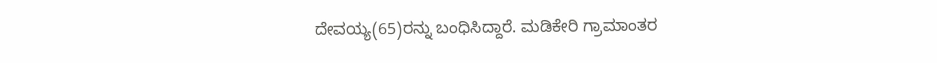ದೇವಯ್ಯ(65)ರನ್ನು ಬಂಧಿಸಿದ್ದಾರೆ. ಮಡಿಕೇರಿ ಗ್ರಾಮಾಂತರ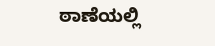ಠಾಣೆಯಲ್ಲಿ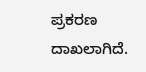ಪ್ರಕರಣ ದಾಖಲಾಗಿದೆ.